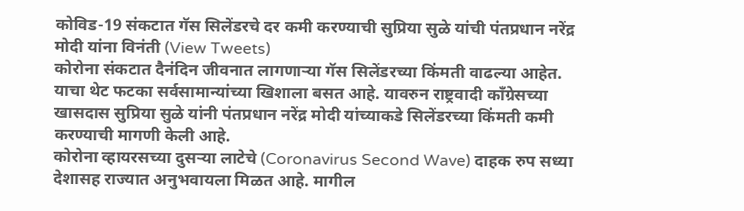कोविड-19 संकटात गॅस सिलेंडरचे दर कमी करण्याची सुप्रिया सुळे यांची पंतप्रधान नरेंद्र मोदी यांना विनंती (View Tweets)
कोरोना संकटात दैनंदिन जीवनात लागणाऱ्या गॅस सिलेंडरच्या किंमती वाढल्या आहेत. याचा थेट फटका सर्वसामान्यांच्या खिशाला बसत आहे. यावरुन राष्ट्रवादी काँग्रेसच्या खासदास सुप्रिया सुळे यांनी पंतप्रधान नरेंद्र मोदी यांच्याकडे सिलेंडरच्या किंमती कमी करण्याची मागणी केली आहे.
कोरोना व्हायरसच्या दुसऱ्या लाटेचे (Coronavirus Second Wave) दाहक रुप सध्या देशासह राज्यात अनुभवायला मिळत आहे. मागील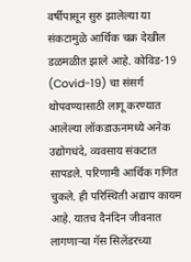वर्षीपासून सुरु झालेल्या या संकटामुळे आर्थिक चक्र देखील डळमळीत झाले आहे. कोविड-19 (Covid-19) चा संसर्ग थोपवण्यासाठी लागू करण्यात आलेल्या लॉकडाऊनमध्ये अनेक उद्योगधंदे, व्यवसाय संकटात सापडले. परिणामी आर्थिक गणित चुकले. ही परिस्थिती अद्याप कायम आहे. यातच दैनंदिन जीवनात लागणाऱ्या गॅस सिलेंडरच्या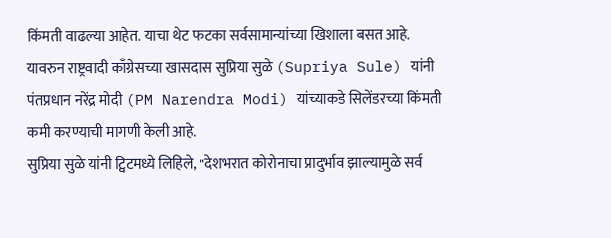किंमती वाढल्या आहेत. याचा थेट फटका सर्वसामान्यांच्या खिशाला बसत आहे. यावरुन राष्ट्रवादी काँग्रेसच्या खासदास सुप्रिया सुळे (Supriya Sule) यांनी पंतप्रधान नरेंद्र मोदी (PM Narendra Modi) यांच्याकडे सिलेंडरच्या किंमती कमी करण्याची मागणी केली आहे.
सुप्रिया सुळे यांनी ट्विटमध्ये लिहिले, "देशभरात कोरोनाचा प्रादुर्भाव झाल्यामुळे सर्व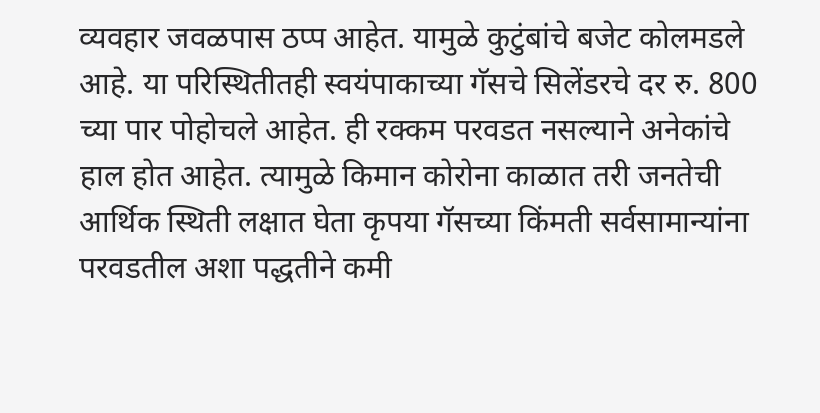व्यवहार जवळपास ठप्प आहेत. यामुळे कुटुंबांचे बजेट कोलमडले आहे. या परिस्थितीतही स्वयंपाकाच्या गॅसचे सिलेंडरचे दर रु. 800 च्या पार पोहोचले आहेत. ही रक्कम परवडत नसल्याने अनेकांचे हाल होत आहेत. त्यामुळे किमान कोरोना काळात तरी जनतेची आर्थिक स्थिती लक्षात घेता कृपया गॅसच्या किंमती सर्वसामान्यांना परवडतील अशा पद्धतीने कमी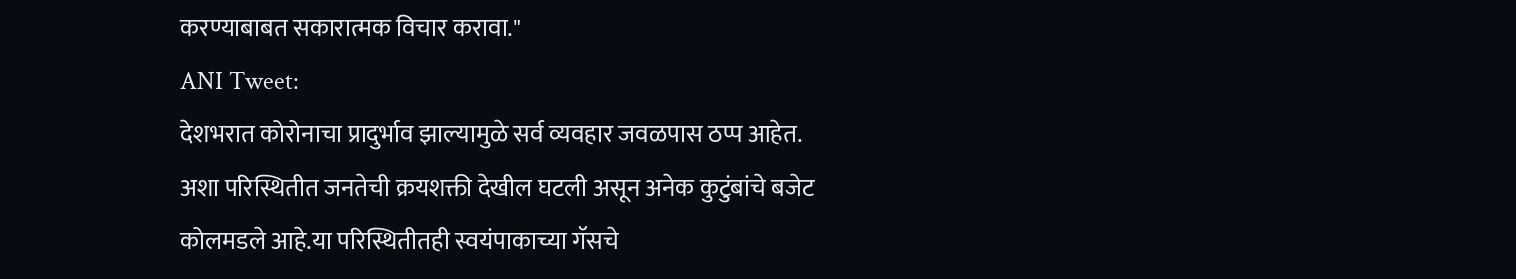करण्याबाबत सकारात्मक विचार करावा."
ANI Tweet:
देशभरात कोरोनाचा प्रादुर्भाव झाल्यामुळे सर्व व्यवहार जवळपास ठप्प आहेत. अशा परिस्थितीत जनतेची क्रयशक्ती देखील घटली असून अनेक कुटुंबांचे बजेट कोलमडले आहे.या परिस्थितीतही स्वयंपाकाच्या गॅसचे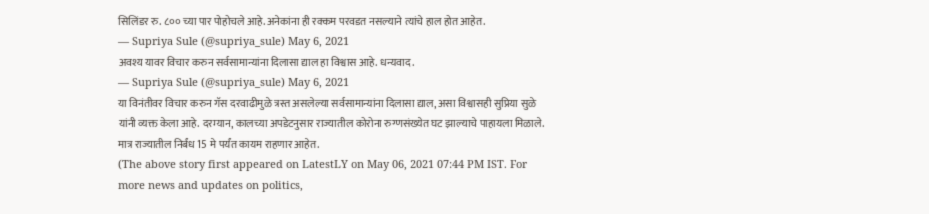सिलिंडर रु. ८०० च्या पार पोहोचले आहे.अनेकांना ही रक्कम परवडत नसल्याने त्यांचे हाल होत आहेत.
— Supriya Sule (@supriya_sule) May 6, 2021
अवश्य यावर विचार करुन सर्वसामान्यांना दिलासा द्याल हा विश्वास आहे. धन्यवाद.
— Supriya Sule (@supriya_sule) May 6, 2021
या विनंतीवर विचार करुन गॅस दरवाढीमुळे त्रस्त असलेल्या सर्वसामान्यांना दिलासा द्याल, असा विश्वासही सुप्रिया सुळे यांनी व्यक्त केला आहे. दरम्यान, कालच्या अपडेटनुसार राज्यातील कोरोना रुग्णसंख्येत घट झाल्याचे पाहायला मिळाले. मात्र राज्यातील निर्बंध 15 मे पर्यंत कायम राहणार आहेत.
(The above story first appeared on LatestLY on May 06, 2021 07:44 PM IST. For more news and updates on politics,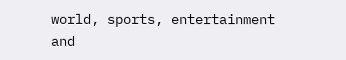world, sports, entertainment and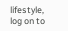lifestyle, log on to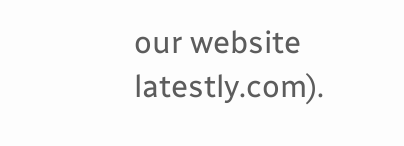our website latestly.com).